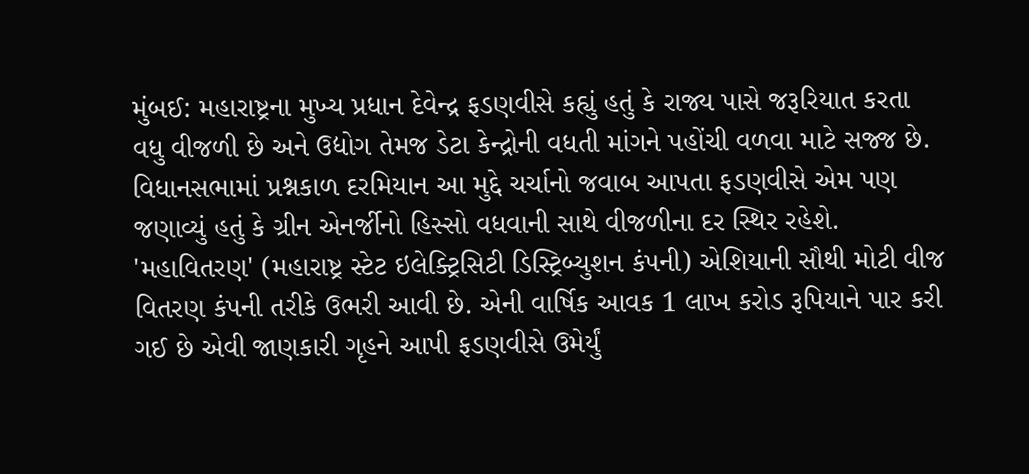મુંબઈ: મહારાષ્ટ્રના મુખ્ય પ્રધાન દેવેન્દ્ર ફડણવીસે કહ્યું હતું કે રાજ્ય પાસે જરૂરિયાત કરતા વધુ વીજળી છે અને ઉદ્યોગ તેમજ ડેટા કેન્દ્રોની વધતી માંગને પહોંચી વળવા માટે સજ્જ છે. વિધાનસભામાં પ્રશ્નકાળ દરમિયાન આ મુદ્દે ચર્ચાનો જવાબ આપતા ફડણવીસે એમ પણ જણાવ્યું હતું કે ગ્રીન એનર્જીનો હિસ્સો વધવાની સાથે વીજળીના દર સ્થિર રહેશે.
'મહાવિતરણ' (મહારાષ્ટ્ર સ્ટેટ ઇલેક્ટ્રિસિટી ડિસ્ટ્રિબ્યુશન કંપની) એશિયાની સૌથી મોટી વીજ વિતરણ કંપની તરીકે ઉભરી આવી છે. એની વાર્ષિક આવક 1 લાખ કરોડ રૂપિયાને પાર કરી ગઈ છે એવી જાણકારી ગૃહને આપી ફડણવીસે ઉમેર્યું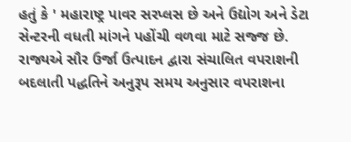હતું કે ' મહારાષ્ટ્ર પાવર સરપ્લસ છે અને ઉદ્યોગ અને ડેટા સેન્ટરની વધતી માંગને પહોંચી વળવા માટે સજ્જ છે.
રાજ્યએ સૌર ઉર્જા ઉત્પાદન દ્વારા સંચાલિત વપરાશની બદલાતી પદ્ધતિને અનુરૂપ સમય અનુસાર વપરાશના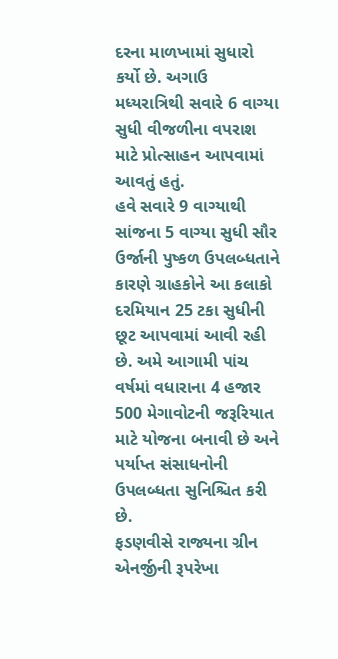દરના માળખામાં સુધારો કર્યો છે. અગાઉ મધ્યરાત્રિથી સવારે 6 વાગ્યા સુધી વીજળીના વપરાશ માટે પ્રોત્સાહન આપવામાં આવતું હતું.
હવે સવારે 9 વાગ્યાથી સાંજના 5 વાગ્યા સુધી સૌર ઉર્જાની પુષ્કળ ઉપલબ્ધતાને કારણે ગ્રાહકોને આ કલાકો દરમિયાન 25 ટકા સુધીની છૂટ આપવામાં આવી રહી છે. અમે આગામી પાંચ વર્ષમાં વધારાના 4 હજાર 500 મેગાવોટની જરૂરિયાત માટે યોજના બનાવી છે અને પર્યાપ્ત સંસાધનોની ઉપલબ્ધતા સુનિશ્ચિત કરી છે.
ફડણવીસે રાજ્યના ગ્રીન એનર્જીની રૂપરેખા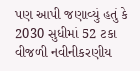પણ આપી જણાવ્યું હતું કે 2030 સુધીમાં 52 ટકા વીજળી નવીનીકરણીય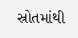સ્રોતમાંથી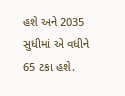હશે અને 2035 સુધીમાં એ વધીને 65 ટકા હશે.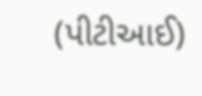(પીટીઆઈ)